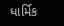ધાર્મિક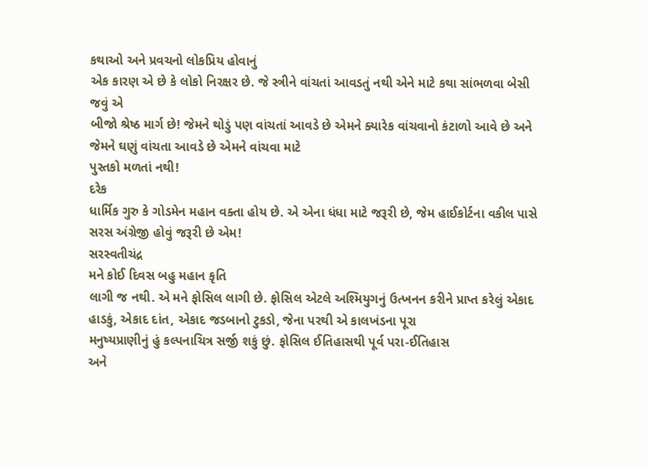કથાઓ અને પ્રવચનો લોકપ્રિય હોવાનું
એક કારણ એ છે કે લોકો નિરક્ષર છે. જે સ્ત્રીને વાંચતાં આવડતું નથી એને માટે કથા સાંભળવા બેસી જવું એ
બીજો શ્રેષ્ઠ માર્ગ છે! જેમને થોડું પણ વાંચતાં આવડે છે એમને ક્યારેક વાંચવાનો કંટાળો આવે છે અને
જેમને ઘણું વાંચતા આવડે છે એમને વાંચવા માટે
પુસ્તકો મળતાં નથી!
દરેક
ધાર્મિક ગુરુ કે ગોડમેન મહાન વક્તા હોય છે. એ એના ધંધા માટે જરૂરી છે, જેમ હાઈકોર્ટના વકીલ પાસે સરસ અંગ્રેજી હોવું જરૂરી છે એમ!
સરસ્વતીચંદ્ર
મને કોઈ દિવસ બહુ મહાન કૃતિ
લાગી જ નથી. એ મને ફોસિલ લાગી છે. ફોસિલ એટલે અશ્મિયુગનું ઉત્ખનન કરીને પ્રાપ્ત કરેલું એકાદ હાડકું, એકાદ દાંત, એકાદ જડબાનો ટુકડો, જેના પરથી એ કાલખંડના પૂરા
મનુષ્યપ્રાણીનું હું કલ્પનાચિત્ર સર્જી શકું છું. ફોસિલ ઈતિહાસથી પૂર્વ પરા-ઈતિહાસ
અને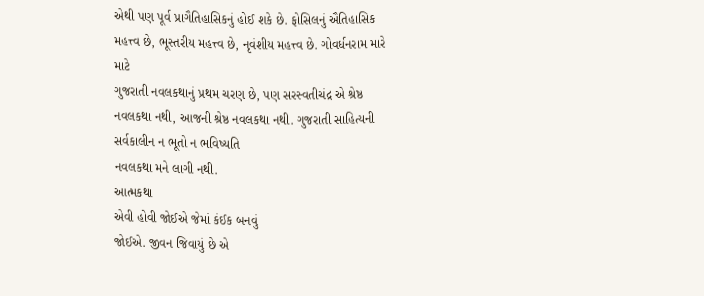એથી પણ પૂર્વ પ્રાગૈતિહાસિકનું હોઈ શકે છે. ફોસિલનું ઐતિહાસિક મહત્ત્વ છે, ભૂસ્તરીય મહત્ત્વ છે, નૃવંશીય મહત્ત્વ છે. ગોવર્ધનરામ મારે માટે
ગુજરાતી નવલકથાનું પ્રથમ ચરણ છે, પણ સરસ્વતીચંદ્ર એ શ્રેષ્ઠ નવલકથા નથી, આજની શ્રેષ્ઠ નવલકથા નથી. ગુજરાતી સાહિત્યની સર્વકાલીન ન ભૂતો ન ભવિષ્યતિ
નવલકથા મને લાગી નથી.
આત્મકથા
એવી હોવી જોઈએ જેમાં કંઈક બનવું
જોઈએ. જીવન જિવાયું છે એ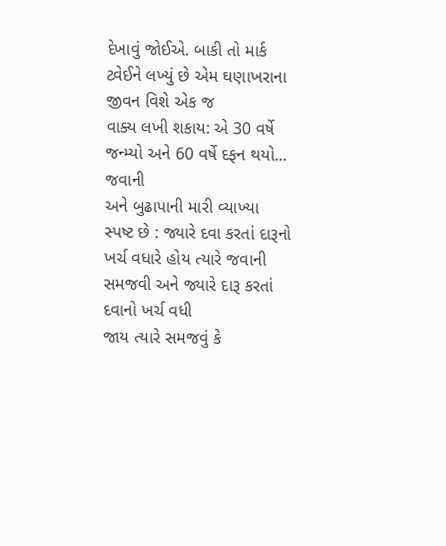દેખાવું જોઈએ. બાકી તો માર્ક ટ્વેઈને લખ્યું છે એમ ઘણાખરાના જીવન વિશે એક જ
વાક્ય લખી શકાય: એ 30 વર્ષે જન્મ્યો અને 60 વર્ષે દફન થયો...
જવાની
અને બુઢાપાની મારી વ્યાખ્યા સ્પષ્ટ છે : જ્યારે દવા કરતાં દારૂનો ખર્ચ વધારે હોય ત્યારે જવાની
સમજવી અને જ્યારે દારૂ કરતાં દવાનો ખર્ચ વધી
જાય ત્યારે સમજવું કે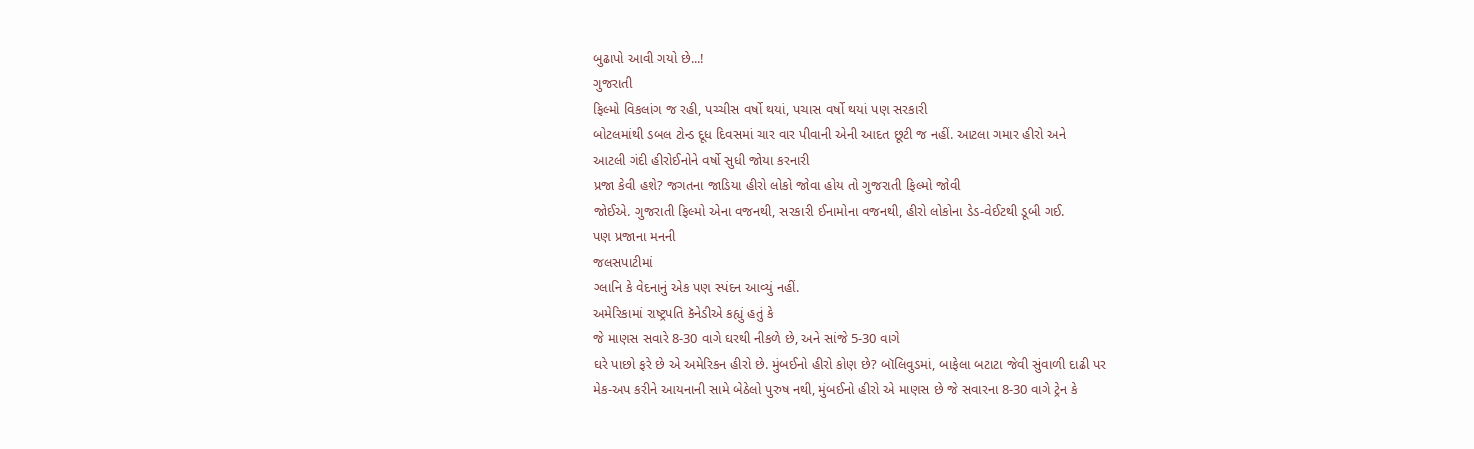બુઢાપો આવી ગયો છે...!
ગુજરાતી
ફિલ્મો વિકલાંગ જ રહી, પચ્ચીસ વર્ષો થયાં, પચાસ વર્ષો થયાં પણ સરકારી
બોટલમાંથી ડબલ ટોન્ડ દૂધ દિવસમાં ચાર વાર પીવાની એની આદત છૂટી જ નહીં. આટલા ગમાર હીરો અને
આટલી ગંદી હીરોઈનોને વર્ષો સુધી જોયા કરનારી
પ્રજા કેવી હશે? જગતના જાડિયા હીરો લોકો જોવા હોય તો ગુજરાતી ફિલ્મો જોવી
જોઈએ. ગુજરાતી ફિલ્મો એના વજનથી, સરકારી ઈનામોના વજનથી, હીરો લોકોના ડેડ-વેઈટથી ડૂબી ગઈ.
પણ પ્રજાના મનની
જલસપાટીમાં
ગ્લાનિ કે વેદનાનું એક પણ સ્પંદન આવ્યું નહીં.
અમેરિકામાં રાષ્ટ્રપતિ કૅનેડીએ કહ્યું હતું કે
જે માણસ સવારે 8-30 વાગે ઘરથી નીકળે છે, અને સાંજે 5-30 વાગે
ઘરે પાછો ફરે છે એ અમેરિકન હીરો છે. મુંબઈનો હીરો કોણ છે? બૉલિવુડમાં, બાફેલા બટાટા જેવી સુંવાળી દાઢી પર
મેક-અપ કરીને આયનાની સામે બેઠેલો પુરુષ નથી, મુંબઈનો હીરો એ માણસ છે જે સવારના 8-30 વાગે ટ્રેન કે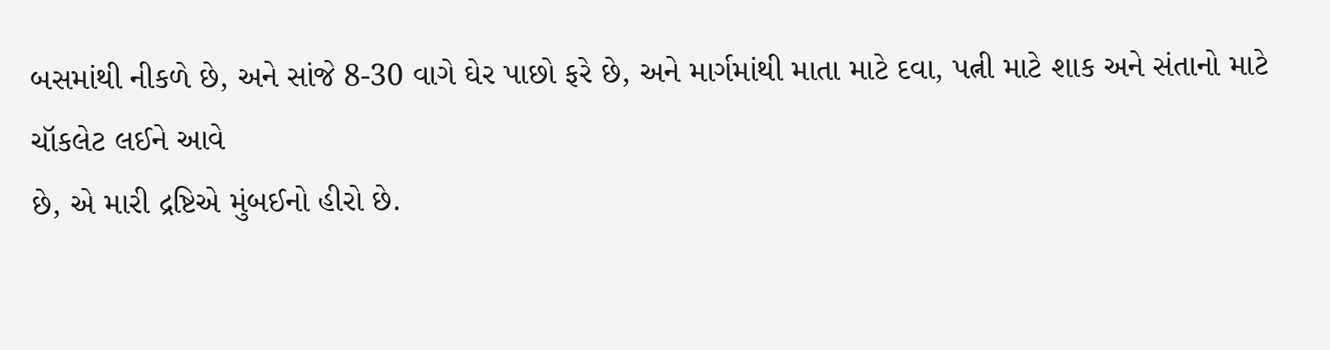બસમાંથી નીકળે છે, અને સાંજે 8-30 વાગે ઘેર પાછો ફરે છે, અને માર્ગમાંથી માતા માટે દવા, પત્ની માટે શાક અને સંતાનો માટે
ચૉકલેટ લઈને આવે
છે, એ મારી દ્રષ્ટિએ મુંબઈનો હીરો છે.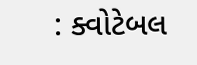: ક્વોટેબલ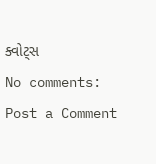ક્વોટ્સ
No comments:
Post a Comment